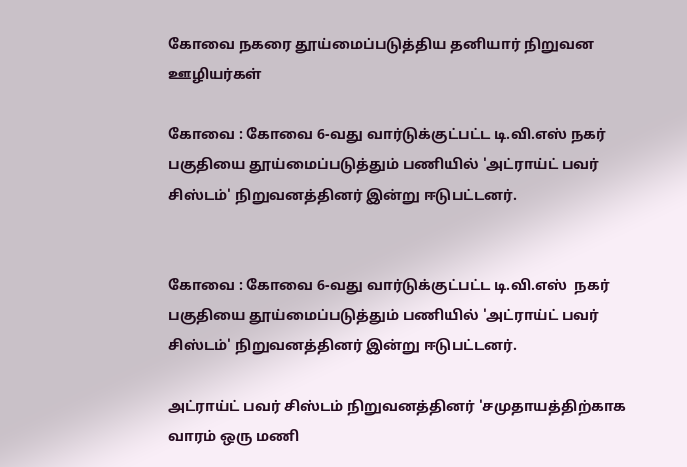கோவை நகரை தூய்மைப்படுத்திய தனியார் நிறுவன ஊழியர்கள்

கோவை : கோவை 6-வது வார்டுக்குட்பட்ட டி.வி.எஸ் நகர் பகுதியை தூய்மைப்படுத்தும் பணியில் 'அட்ராய்ட் பவர் சிஸ்டம்' நிறுவனத்தினர் இன்று ஈடுபட்டனர்.


கோவை : கோவை 6-வது வார்டுக்குட்பட்ட டி.வி.எஸ்  நகர் பகுதியை தூய்மைப்படுத்தும் பணியில் 'அட்ராய்ட் பவர் சிஸ்டம்' நிறுவனத்தினர் இன்று ஈடுபட்டனர்.

அட்ராய்ட் பவர் சிஸ்டம் நிறுவனத்தினர் 'சமுதாயத்திற்காக வாரம் ஒரு மணி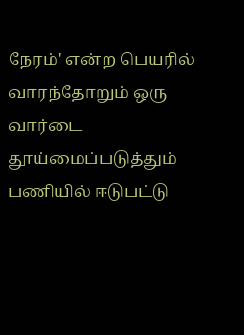நேரம்' என்ற பெயரில் வாரந்தோறும் ஒரு வார்டை தூய்மைப்படுத்தும் பணியில் ஈடுபட்டு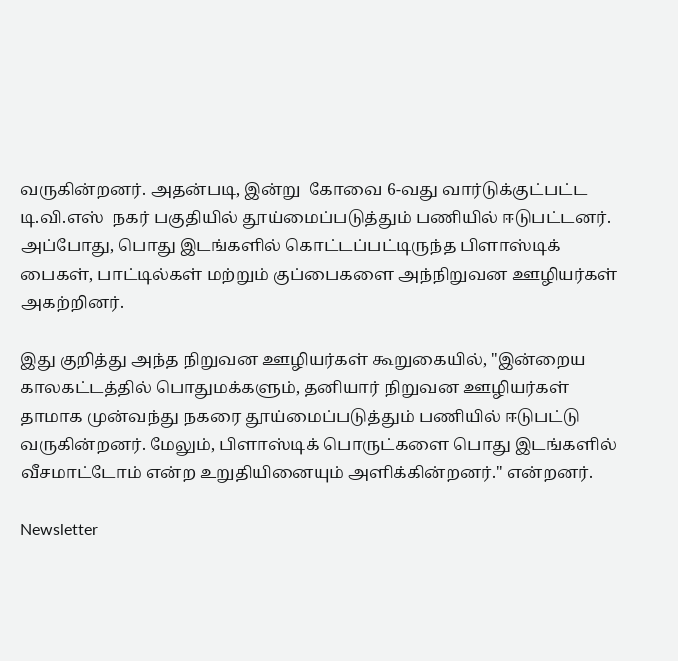வருகின்றனர். அதன்படி, இன்று  கோவை 6-வது வார்டுக்குட்பட்ட டி.வி.எஸ்  நகர் பகுதியில் தூய்மைப்படுத்தும் பணியில் ஈடுபட்டனர்.  அப்போது, பொது இடங்களில் கொட்டப்பட்டிருந்த பிளாஸ்டிக் பைகள், பாட்டில்கள் மற்றும் குப்பைகளை அந்நிறுவன ஊழியர்கள் அகற்றினர்.

இது குறித்து அந்த நிறுவன ஊழியர்கள் கூறுகையில், "இன்றைய காலகட்டத்தில் பொதுமக்களும், தனியார் நிறுவன ஊழியர்கள் தாமாக முன்வந்து நகரை தூய்மைப்படுத்தும் பணியில் ஈடுபட்டு வருகின்றனர். மேலும், பிளாஸ்டிக் பொருட்களை பொது இடங்களில் வீசமாட்டோம் என்ற உறுதியினையும் அளிக்கின்றனர்." என்றனர்.

Newsletter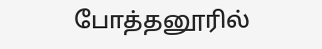போத்தனூரில்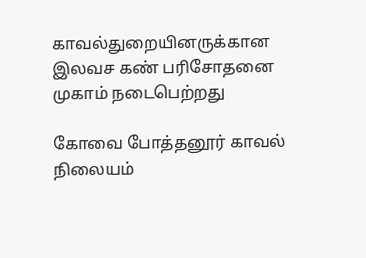காவல்துறையினருக்கான இலவச கண் பரிசோதனை முகாம் நடைபெற்றது

கோவை போத்தனூர் காவல் நிலையம்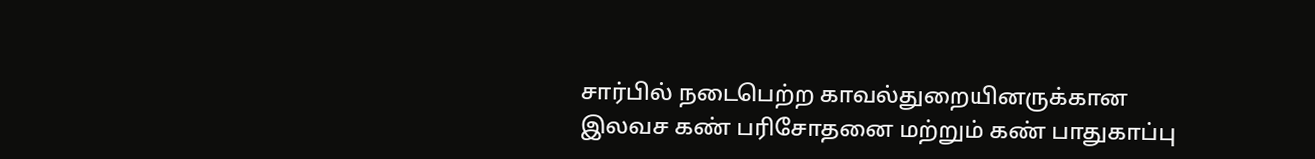சார்பில் நடைபெற்ற காவல்துறையினருக்கான இலவச கண் பரிசோதனை மற்றும் கண் பாதுகாப்பு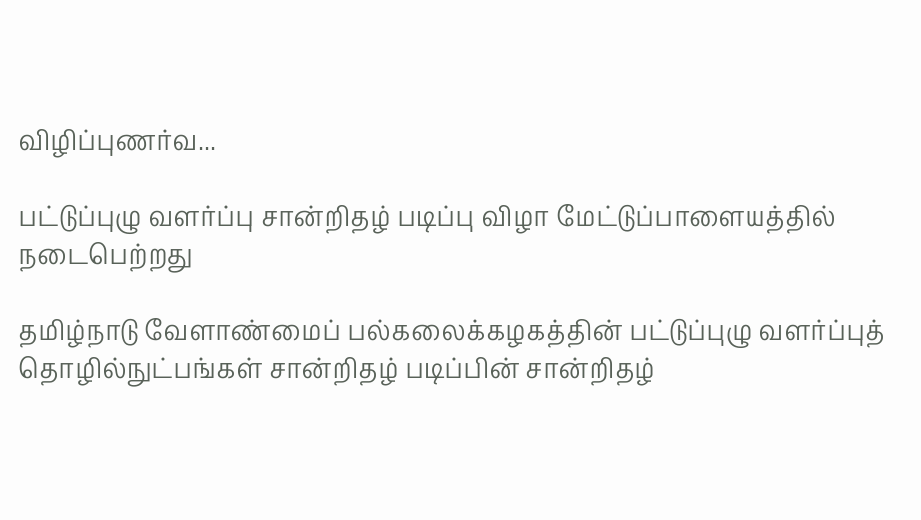விழிப்புணர்வ...

பட்டுப்புழு வளர்ப்பு சான்றிதழ் படிப்பு விழா மேட்டுப்பாளையத்தில் நடைபெற்றது

தமிழ்நாடு வேளாண்மைப் பல்கலைக்கழகத்தின் பட்டுப்புழு வளர்ப்புத் தொழில்நுட்பங்கள் சான்றிதழ் படிப்பின் சான்றிதழ்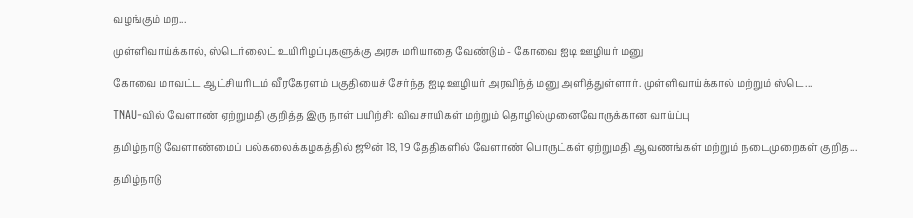வழங்கும் மற...

முள்ளிவாய்க்கால், ஸ்டெர்லைட் உயிரிழப்புகளுக்கு அரசு மரியாதை வேண்டும் - கோவை ஐடி ஊழியர் மனு

கோவை மாவட்ட ஆட்சியரிடம் வீரகேரளம் பகுதியைச் சேர்ந்த ஐடி ஊழியர் அரவிந்த் மனு அளித்துள்ளார். முள்ளிவாய்க்கால் மற்றும் ஸ்டெ...

TNAU-வில் வேளாண் ஏற்றுமதி குறித்த இரு நாள் பயிற்சி: விவசாயிகள் மற்றும் தொழில்முனைவோருக்கான வாய்ப்பு

தமிழ்நாடு வேளாண்மைப் பல்கலைக்கழகத்தில் ஜூன் 18, 19 தேதிகளில் வேளாண் பொருட்கள் ஏற்றுமதி ஆவணங்கள் மற்றும் நடைமுறைகள் குறித...

தமிழ்நாடு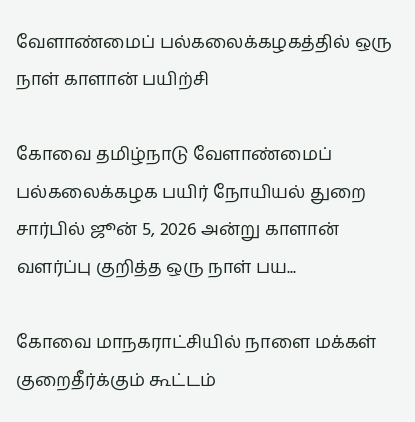வேளாண்மைப் பல்கலைக்கழகத்தில் ஒரு நாள் காளான் பயிற்சி

கோவை தமிழ்நாடு வேளாண்மைப் பல்கலைக்கழக பயிர் நோயியல் துறை சார்பில் ஜூன் 5, 2026 அன்று காளான் வளர்ப்பு குறித்த ஒரு நாள் பய...

கோவை மாநகராட்சியில் நாளை மக்கள் குறைதீர்க்கும் கூட்டம்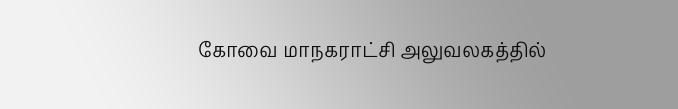கோவை மாநகராட்சி அலுவலகத்தில்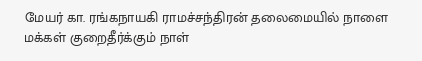மேயர் கா. ரங்கநாயகி ராமச்சந்திரன் தலைமையில் நாளை மக்கள் குறைதீர்க்கும் நாள்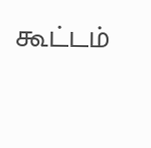கூட்டம்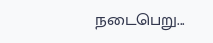நடைபெறு...